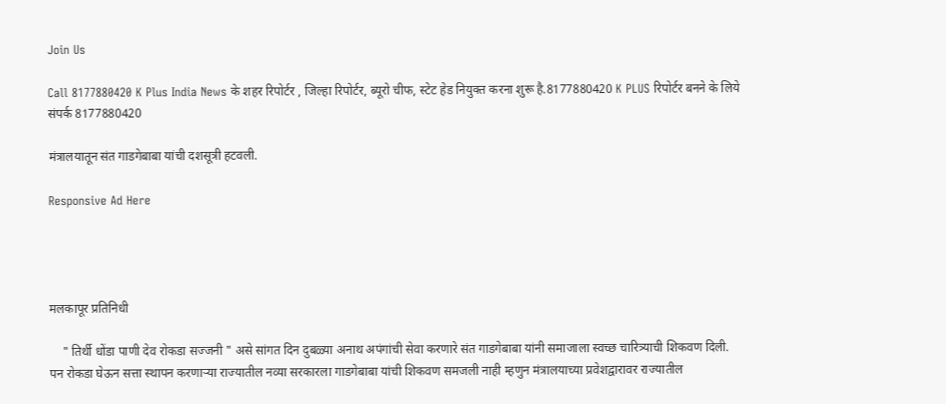Join Us

Call 8177880420 K Plus India News के शहर रिपोर्टर , जिल्हा रिपोर्टर, ब्यूरो चीफ, स्टेट हेड नियुक्त करना शुरू है.8177880420 K PLUS रिपोर्टर बनने के लिये संपर्क 8177880420

मंत्रालयातून संत गाडगेबाबा यांची दशसूत्री हटवली.

Responsive Ad Here




मलकापूर प्रतिनिधी

    " तिर्थी धोंडा पाणी देव रोकडा सज्जनी " असे सांगत दिन दुबळ्या अनाथ अपंगांची सेवा करणारे संत गाडगेबाबा यांनी समाजाला स्वच्छ चारित्र्याची शिकवण दिली.  पन रोकडा घेऊन सत्ता स्थापन करणार्‍या राज्यातील नव्या सरकारला गाडगेबाबा यांची शिकवण समजली नाही म्हणुन मंत्रालयाच्या प्रवेशद्वारावर राज्यातील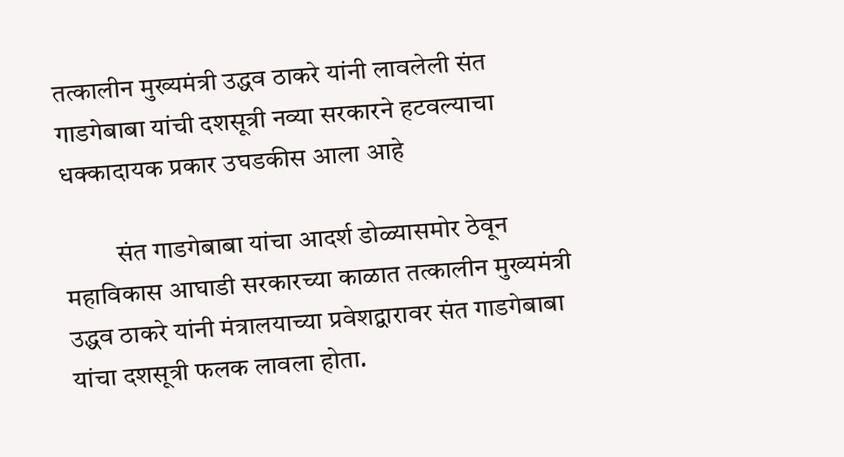तत्कालीन मुख्यमंत्री उद्धव ठाकरे यांनी लावलेली संत गाडगेबाबा यांची दशसूत्री नव्या सरकारने हटवल्याचा धक्कादायक प्रकार उघडकीस आला आहे

          संत गाडगेबाबा यांचा आदर्श डोळ्यासमोर ठेवून महाविकास आघाडी सरकारच्या काळात तत्कालीन मुख्यमंत्री उद्धव ठाकरे यांनी मंत्रालयाच्या प्रवेशद्वारावर संत गाडगेबाबा यांचा दशसूत्री फलक लावला होता.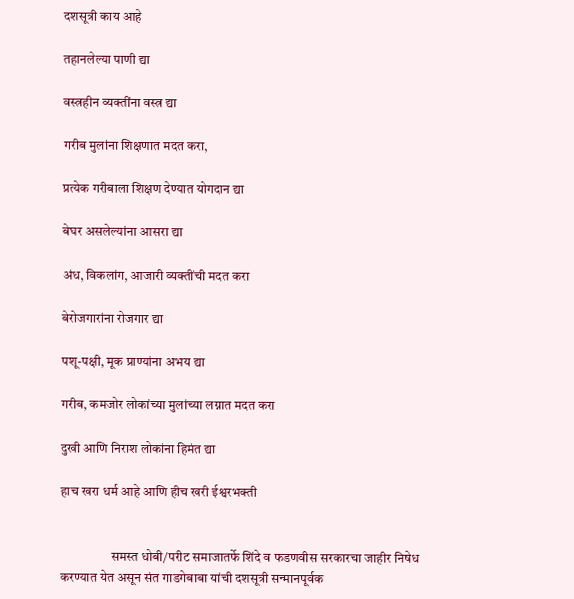दशसूत्री काय आहे

तहानलेल्या पाणी द्या

वस्त्रहीन व्यक्तींना वस्त्र द्या

गरीब मुलांना शिक्षणात मदत करा,

प्रत्येक गरीबाला शिक्षण देण्यात योगदान द्या

बेघर असलेल्यांना आसरा द्या

अंध, विकलांग, आजारी व्यक्तींची मदत करा

बेरोजगारांना रोजगार द्या

पशू-पक्षी, मूक प्राण्यांना अभय द्या

गरीब, कमजोर लोकांच्या मुलांच्या लग्नात मदत करा

दुखी आणि निराश लोकांना हिमंत द्या

हाच खरा धर्म आहे आणि हीच खरी ईश्वरभक्ती


                   समस्त धोबी/परीट समाजातर्फे शिंदे व फडणवीस सरकारचा जाहीर निषेध करण्यात येत असून संत गाडगेबाबा यांची दशसूत्री सन्मानपूर्वक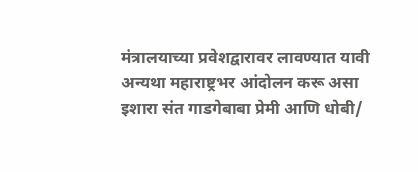मंत्रालयाच्या प्रवेशद्वारावर लावण्यात यावी अन्यथा महाराष्ट्रभर आंदोलन करू असा इशारा संत गाडगेबाबा प्रेमी आणि धोबी/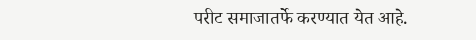परीट समाजातर्फे करण्यात येत आहे.